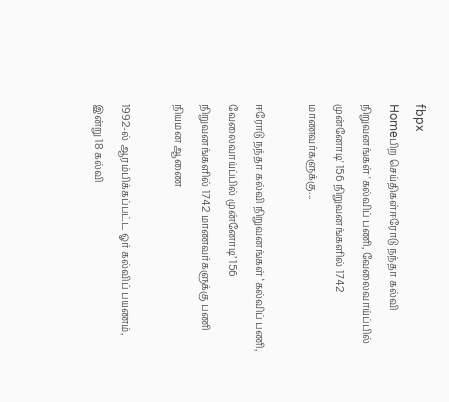fbpx
Homeபிற செய்திகள்ஈரோடு நந்தா கல்வி நிறுவனங்கள் 'கல்விப் பணி, வேலைவாய்ப்பில் முன்னோடி' 156 நிறுவனங்களில் 1742 மாணவர்களுக்கு...

ஈரோடு நந்தா கல்வி நிறுவனங்கள் ‘கல்விப் பணி, வேலைவாய்ப்பில் முன்னோடி’ 156 நிறுவனங்களில் 1742 மாணவர்களுக்கு பணி நியமன ஆணை

1992-ல் ஆரம்பிக்கப்பட்ட ஓர் கல்விப் பயணம், இன்று 18 கல்வி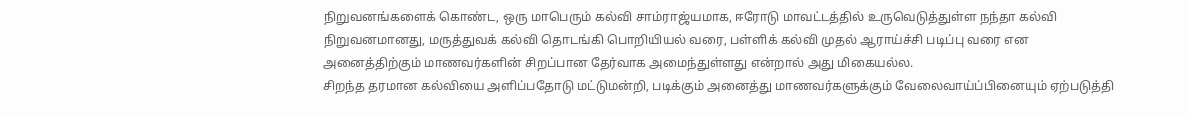நிறுவனங்களைக் கொண்ட, ஒரு மாபெரும் கல்வி சாம்ராஜ்யமாக, ஈரோடு மாவட்டத்தில் உருவெடுத்துள்ள நந்தா கல்வி நிறுவனமானது, மருத்துவக் கல்வி தொடங்கி பொறியியல் வரை, பள்ளிக் கல்வி முதல் ஆராய்ச்சி படிப்பு வரை என அனைத்திற்கும் மாணவர்களின் சிறப்பான தேர்வாக அமைந்துள்ளது என்றால் அது மிகையல்ல.
சிறந்த தரமான கல்வியை அளிப்பதோடு மட்டுமன்றி, படிக்கும் அனைத்து மாணவர்களுக்கும் வேலைவாய்ப்பினையும் ஏற்படுத்தி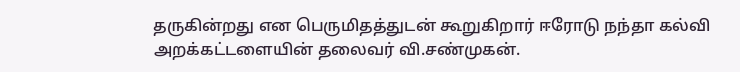தருகின்றது என பெருமிதத்துடன் கூறுகிறார் ஈரோடு நந்தா கல்வி அறக்கட்டளையின் தலைவர் வி.சண்முகன்.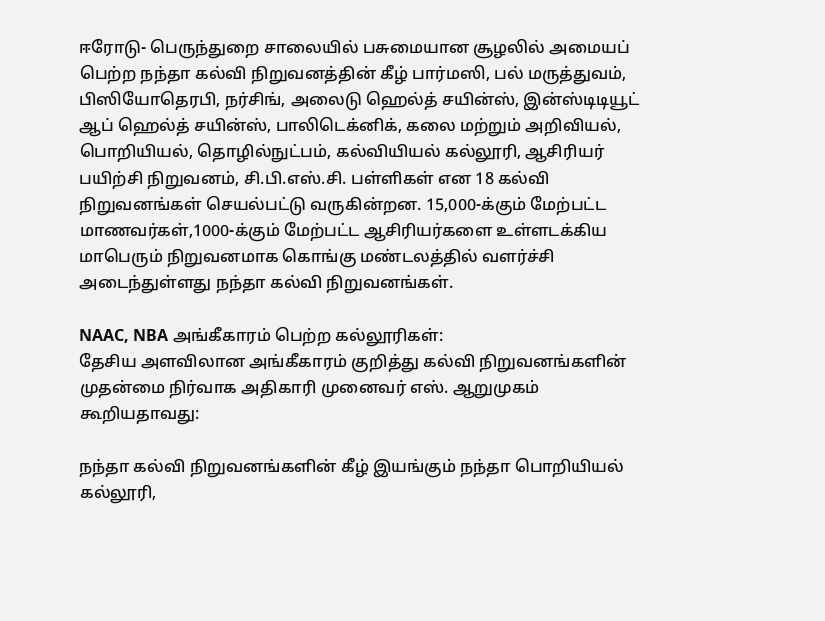ஈரோடு- பெருந்துறை சாலையில் பசுமையான சூழலில் அமையப் பெற்ற நந்தா கல்வி நிறுவனத்தின் கீழ் பார்மஸி, பல் மருத்துவம், பிஸியோதெரபி, நர்சிங், அலைடு ஹெல்த் சயின்ஸ், இன்ஸ்டிடியூட் ஆப் ஹெல்த் சயின்ஸ், பாலிடெக்னிக், கலை மற்றும் அறிவியல், பொறியியல், தொழில்நுட்பம், கல்வியியல் கல்லூரி, ஆசிரியர் பயிற்சி நிறுவனம், சி.பி.எஸ்.சி. பள்ளிகள் என 18 கல்வி நிறுவனங்கள் செயல்பட்டு வருகின்றன. 15,000-க்கும் மேற்பட்ட மாணவர்கள்,1000-க்கும் மேற்பட்ட ஆசிரியர்களை உள்ளடக்கிய மாபெரும் நிறுவனமாக கொங்கு மண்டலத்தில் வளர்ச்சி அடைந்துள்ளது நந்தா கல்வி நிறுவனங்கள்.

NAAC, NBA அங்கீகாரம் பெற்ற கல்லூரிகள்:
தேசிய அளவிலான அங்கீகாரம் குறித்து கல்வி நிறுவனங்களின் முதன்மை நிர்வாக அதிகாரி முனைவர் எஸ். ஆறுமுகம் கூறியதாவது:

நந்தா கல்வி நிறுவனங்களின் கீழ் இயங்கும் நந்தா பொறியியல் கல்லூரி,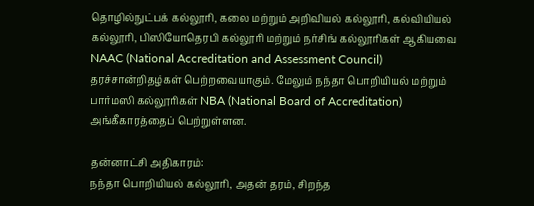தொழில்நுட்பக் கல்லூரி, கலை மற்றும் அறிவியல் கல்லூரி, கல்வியியல் கல்லூரி, பிஸியோதெரபி கல்லூரி மற்றும் நர்சிங் கல்லூரிகள் ஆகியவை NAAC (National Accreditation and Assessment Council) தரச்சான்றிதழ்கள் பெற்றவையாகும். மேலும் நந்தா பொறியியல் மற்றும் பார்மஸி கல்லூரிகள் NBA (National Board of Accreditation) அங்கீகாரத்தைப் பெற்றுள்ளன.

தன்னாட்சி அதிகாரம்:
நந்தா பொறியியல் கல்லூரி, அதன் தரம், சிறந்த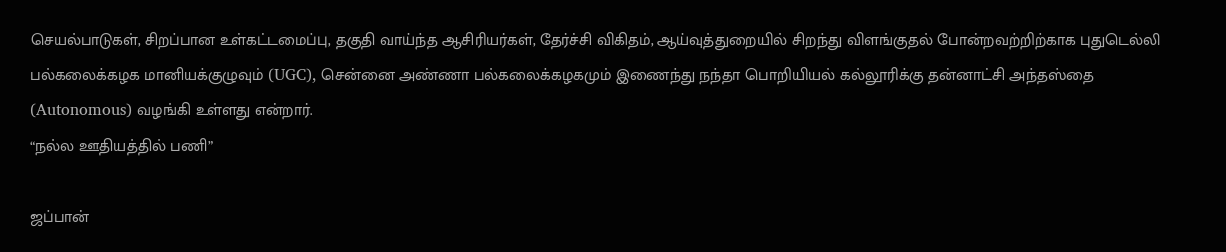செயல்பாடுகள், சிறப்பான உள்கட்டமைப்பு, தகுதி வாய்ந்த ஆசிரியர்கள், தேர்ச்சி விகிதம், ஆய்வுத்துறையில் சிறந்து விளங்குதல் போன்றவற்றிற்காக புதுடெல்லி பல்கலைக்கழக மானியக்குழுவும் (UGC), சென்னை அண்ணா பல்கலைக்கழகமும் இணைந்து நந்தா பொறியியல் கல்லூரிக்கு தன்னாட்சி அந்தஸ்தை (Autonomous) வழங்கி உள்ளது என்றார்.
“நல்ல ஊதியத்தில் பணி”

ஜப்பான்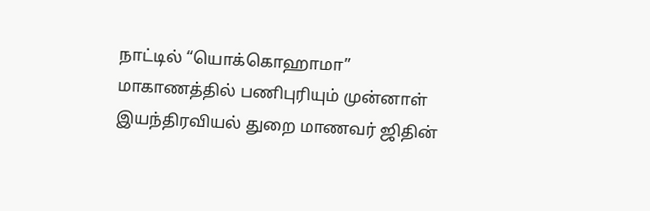நாட்டில் “யொக்கொஹாமா” மாகாணத்தில் பணிபுரியும் முன்னாள் இயந்திரவியல் துறை மாணவர் ஜிதின்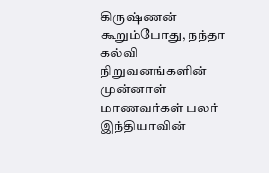கிருஷ்ணன் கூறும்போது, நந்தா கல்வி நிறுவனங்களின் முன்னாள் மாணவர்கள் பலர் இந்தியாவின்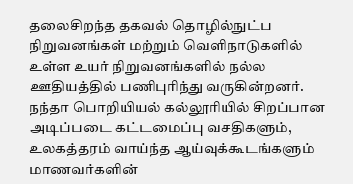தலைசிறந்த தகவல் தொழில்நுட்ப நிறுவனங்கள் மற்றும் வெளிநாடுகளில் உள்ள உயர் நிறுவனங்களில் நல்ல ஊதியத்தில் பணிபுரிந்து வருகின்றனர். நந்தா பொறியியல் கல்லூரியில் சிறப்பான அடிப்படை கட்டமைப்பு வசதிகளும், உலகத்தரம் வாய்ந்த ஆய்வுக்கூடங்களும் மாணவர்களின்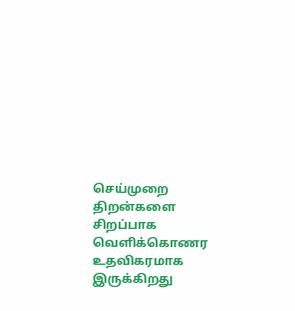செய்முறை திறன்களை சிறப்பாக வெளிக்கொணர உதவிகரமாக இருக்கிறது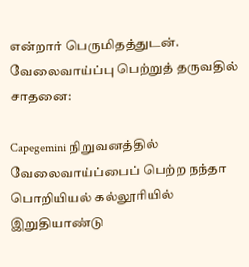என்றார் பெருமிதத்துடன்.
வேலைவாய்ப்பு பெற்றுத் தருவதில் சாதனை:

Capegemini நிறுவனத்தில் வேலைவாய்ப்பைப் பெற்ற நந்தா பொறியியல் கல்லூரியில் இறுதியாண்டு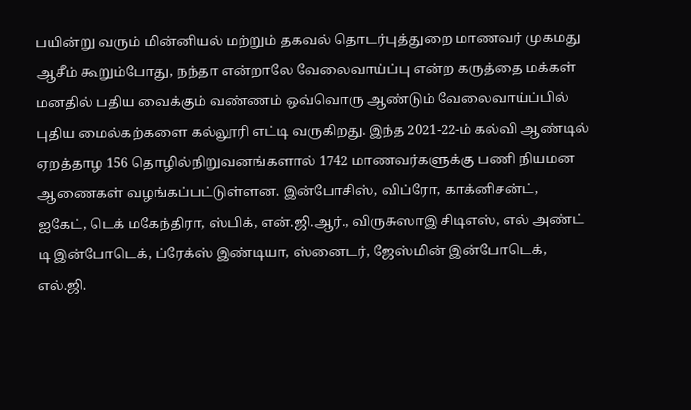பயின்று வரும் மின்னியல் மற்றும் தகவல் தொடர்புத்துறை மாணவர் முகமது ஆசீம் கூறும்போது, நந்தா என்றாலே வேலைவாய்ப்பு என்ற கருத்தை மக்கள் மனதில் பதிய வைக்கும் வண்ணம் ஒவ்வொரு ஆண்டும் வேலைவாய்ப்பில் புதிய மைல்கற்களை கல்லூரி எட்டி வருகிறது. இந்த 2021-22-ம் கல்வி ஆண்டில் ஏறத்தாழ 156 தொழில்நிறுவனங்களால் 1742 மாணவர்களுக்கு பணி நியமன ஆணைகள் வழங்கப்பட்டுள்ளன. இன்போசிஸ், விப்ரோ, காக்னிசன்ட், ஐகேட், டெக் மகேந்திரா, ஸ்பிக், என்.ஜி.ஆர்., விருசுஸாஇ சிடிஎஸ், எல் அண்ட் டி இன்போடெக், ப்ரேக்ஸ் இண்டியா, ஸ்னைடர், ஜேஸ்மின் இன்போடெக், எல்.ஜி.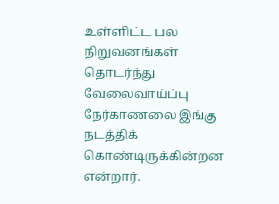உள்ளிட்ட பல நிறுவனங்கள் தொடர்ந்து வேலைவாய்ப்பு நேர்காணலை இங்கு நடத்திக் கொண்டிருக்கின்றன என்றார்.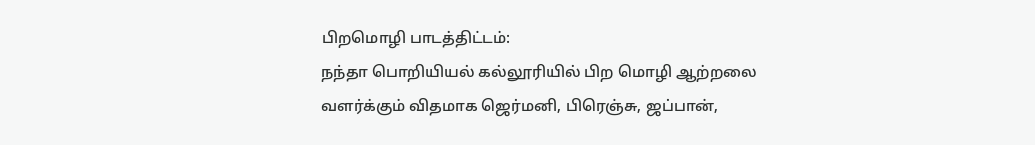பிறமொழி பாடத்திட்டம்:
நந்தா பொறியியல் கல்லூரியில் பிற மொழி ஆற்றலை வளர்க்கும் விதமாக ஜெர்மனி, பிரெஞ்சு, ஜப்பான்,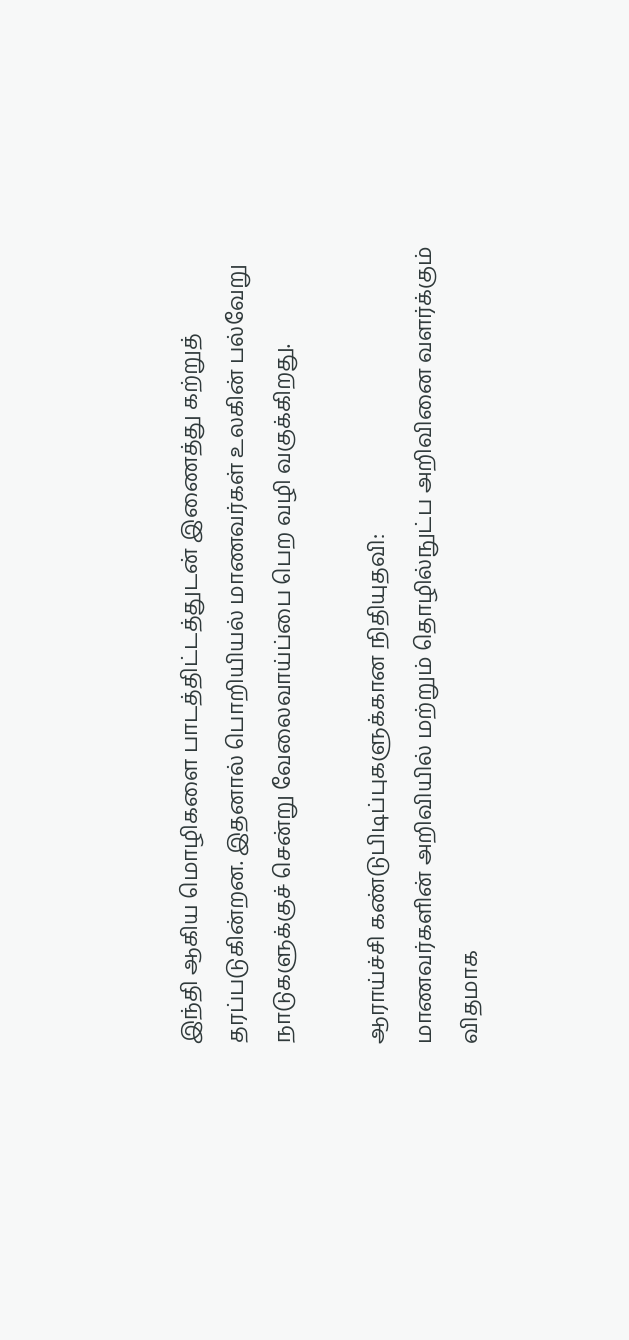இந்தி ஆகிய மொழிகளை பாடத்திட்டத்துடன் இணைத்து கற்றுத் தரப்படுகின்றன. இதனால் பொறியியல் மாணவர்கள் உலகின் பல்வேறு நாடுகளுக்குச் சென்று வேலைவாய்ப்பை பெற வழி வகுக்கிறது.

ஆராய்ச்சி கண்டுபிடிப்புகளுக்கான நிதியுதவி:
மாணவர்களின் அறிவியில் மற்றும் தொழில்நுட்ப அறிவினை வளர்க்கும் விதமாக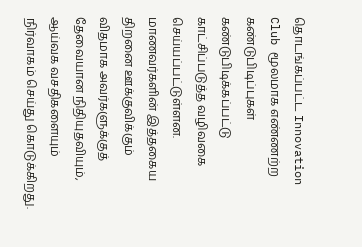தொடங்கப்பட்ட Innovation Club மூலமாக எண்ணற்ற கண்டுபிடிப்புகள் கண்டுபிடிக்கப்பட்டு காட்சிப்படுத்த வழிவகை செய்யப்பட்டுள்ளன. மாணவர்களின் இத்தகைய திறனை ஊக்குவிக்கும் விதமாக அவர்களுக்குத் தேவையான நிதியுதவியும், ஆய்வக வசதிகளையும் நிர்வாகம் செய்து கொடுக்கிறது.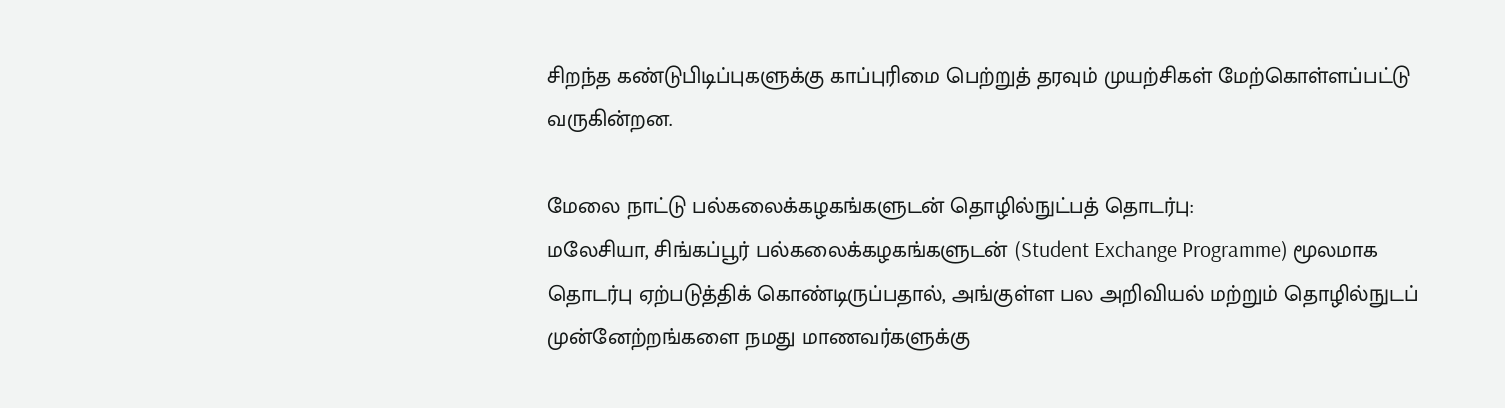சிறந்த கண்டுபிடிப்புகளுக்கு காப்புரிமை பெற்றுத் தரவும் முயற்சிகள் மேற்கொள்ளப்பட்டு வருகின்றன.

மேலை நாட்டு பல்கலைக்கழகங்களுடன் தொழில்நுட்பத் தொடர்பு:
மலேசியா, சிங்கப்பூர் பல்கலைக்கழகங்களுடன் (Student Exchange Programme) மூலமாக தொடர்பு ஏற்படுத்திக் கொண்டிருப்பதால், அங்குள்ள பல அறிவியல் மற்றும் தொழில்நுடப் முன்னேற்றங்களை நமது மாணவர்களுக்கு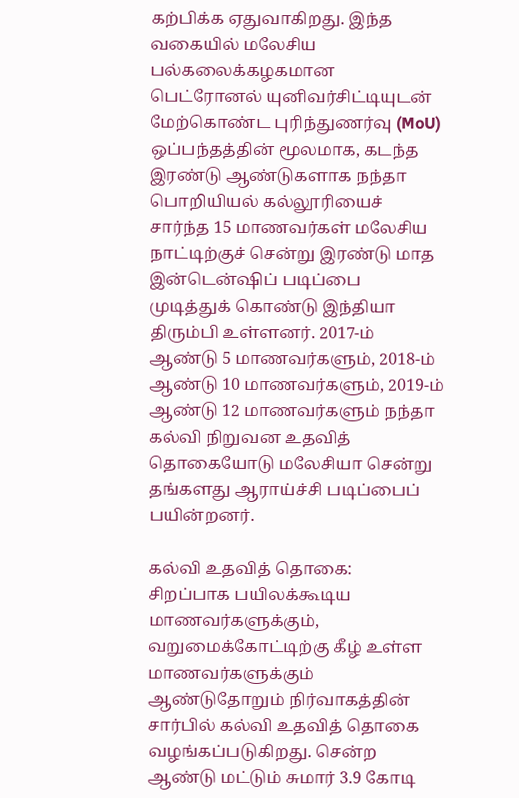கற்பிக்க ஏதுவாகிறது. இந்த வகையில் மலேசிய பல்கலைக்கழகமான பெட்ரோனல் யுனிவர்சிட்டியுடன் மேற்கொண்ட புரிந்துணர்வு (MoU) ஒப்பந்தத்தின் மூலமாக, கடந்த இரண்டு ஆண்டுகளாக நந்தா பொறியியல் கல்லூரியைச் சார்ந்த 15 மாணவர்கள் மலேசிய நாட்டிற்குச் சென்று இரண்டு மாத இன்டென்ஷிப் படிப்பை முடித்துக் கொண்டு இந்தியா திரும்பி உள்ளனர். 2017-ம் ஆண்டு 5 மாணவர்களும், 2018-ம் ஆண்டு 10 மாணவர்களும், 2019-ம் ஆண்டு 12 மாணவர்களும் நந்தா கல்வி நிறுவன உதவித் தொகையோடு மலேசியா சென்று தங்களது ஆராய்ச்சி படிப்பைப் பயின்றனர்.

கல்வி உதவித் தொகை:
சிறப்பாக பயிலக்கூடிய மாணவர்களுக்கும், வறுமைக்கோட்டிற்கு கீழ் உள்ள மாணவர்களுக்கும் ஆண்டுதோறும் நிர்வாகத்தின் சார்பில் கல்வி உதவித் தொகை வழங்கப்படுகிறது. சென்ற ஆண்டு மட்டும் சுமார் 3.9 கோடி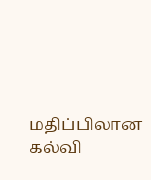மதிப்பிலான கல்வி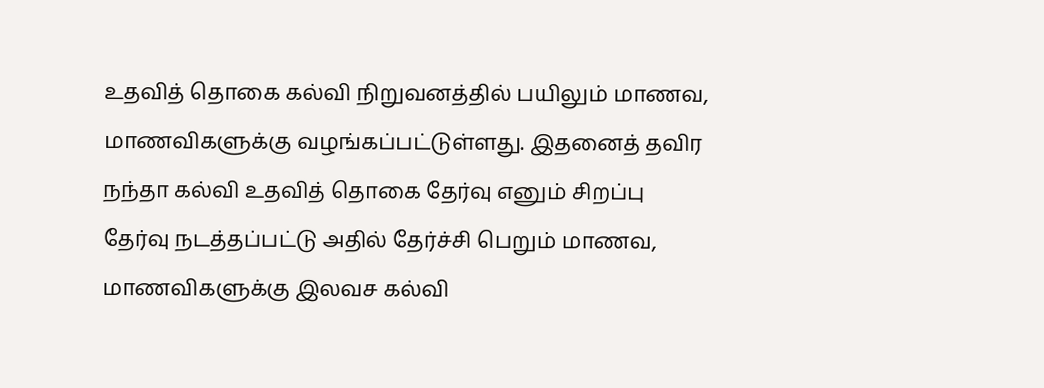உதவித் தொகை கல்வி நிறுவனத்தில் பயிலும் மாணவ, மாணவிகளுக்கு வழங்கப்பட்டுள்ளது. இதனைத் தவிர நந்தா கல்வி உதவித் தொகை தேர்வு எனும் சிறப்பு தேர்வு நடத்தப்பட்டு அதில் தேர்ச்சி பெறும் மாணவ, மாணவிகளுக்கு இலவச கல்வி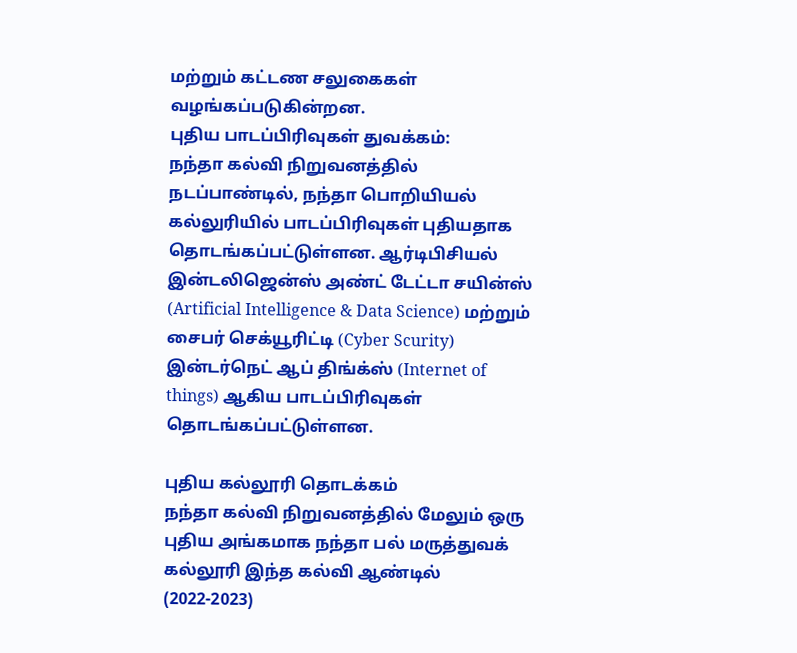மற்றும் கட்டண சலுகைகள் வழங்கப்படுகின்றன.
புதிய பாடப்பிரிவுகள் துவக்கம்:
நந்தா கல்வி நிறுவனத்தில் நடப்பாண்டில், நந்தா பொறியியல் கல்லுரியில் பாடப்பிரிவுகள் புதியதாக தொடங்கப்பட்டுள்ளன. ஆர்டிபிசியல் இன்டலிஜென்ஸ் அண்ட் டேட்டா சயின்ஸ் (Artificial Intelligence & Data Science) மற்றும் சைபர் செக்யூரிட்டி (Cyber Scurity) இன்டர்நெட் ஆப் திங்க்ஸ் (Internet of things) ஆகிய பாடப்பிரிவுகள் தொடங்கப்பட்டுள்ளன.

புதிய கல்லூரி தொடக்கம்
நந்தா கல்வி நிறுவனத்தில் மேலும் ஒரு புதிய அங்கமாக நந்தா பல் மருத்துவக் கல்லூரி இந்த கல்வி ஆண்டில் (2022-2023)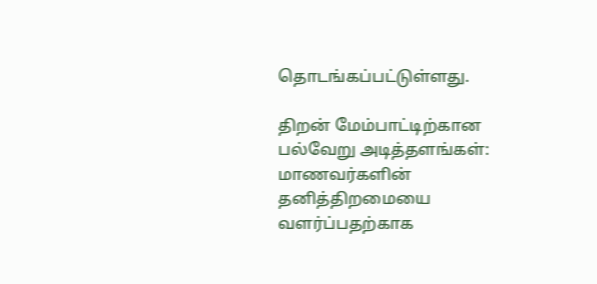தொடங்கப்பட்டுள்ளது.

திறன் மேம்பாட்டிற்கான பல்வேறு அடித்தளங்கள்:
மாணவர்களின் தனித்திறமையை வளர்ப்பதற்காக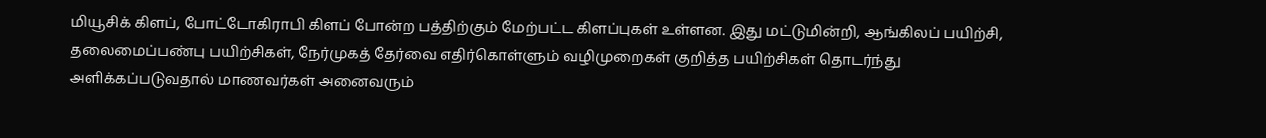மியூசிக் கிளப், போட்டோகிராபி கிளப் போன்ற பத்திற்கும் மேற்பட்ட கிளப்புகள் உள்ளன. இது மட்டுமின்றி, ஆங்கிலப் பயிற்சி, தலைமைப்பண்பு பயிற்சிகள், நேர்முகத் தேர்வை எதிர்கொள்ளும் வழிமுறைகள் குறித்த பயிற்சிகள் தொடர்ந்து அளிக்கப்படுவதால் மாணவர்கள் அனைவரும்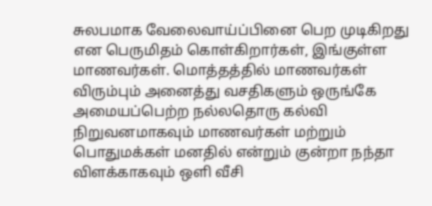சுலபமாக வேலைவாய்ப்பினை பெற முடிகிறது என பெருமிதம் கொள்கிறார்கள், இங்குள்ள மாணவர்கள். மொத்தத்தில் மாணவர்கள் விரும்பும் அனைத்து வசதிகளும் ஒருங்கே அமையப்பெற்ற நல்லதொரு கல்வி நிறுவனமாகவும் மாணவர்கள் மற்றும் பொதுமக்கள் மனதில் என்றும் குன்றா நந்தா விளக்காகவும் ஒளி வீசி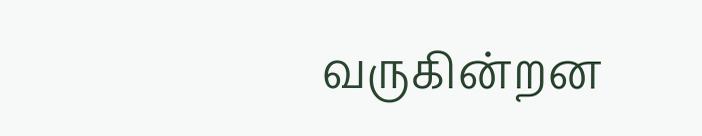வருகின்றன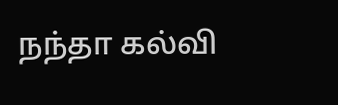நந்தா கல்வி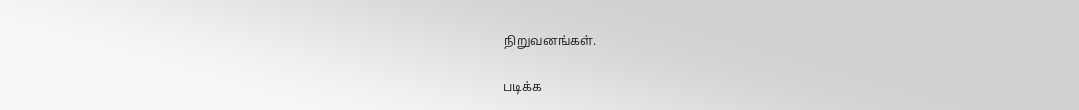நிறுவனங்கள்.

படிக்க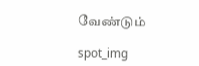வேண்டும்

spot_img